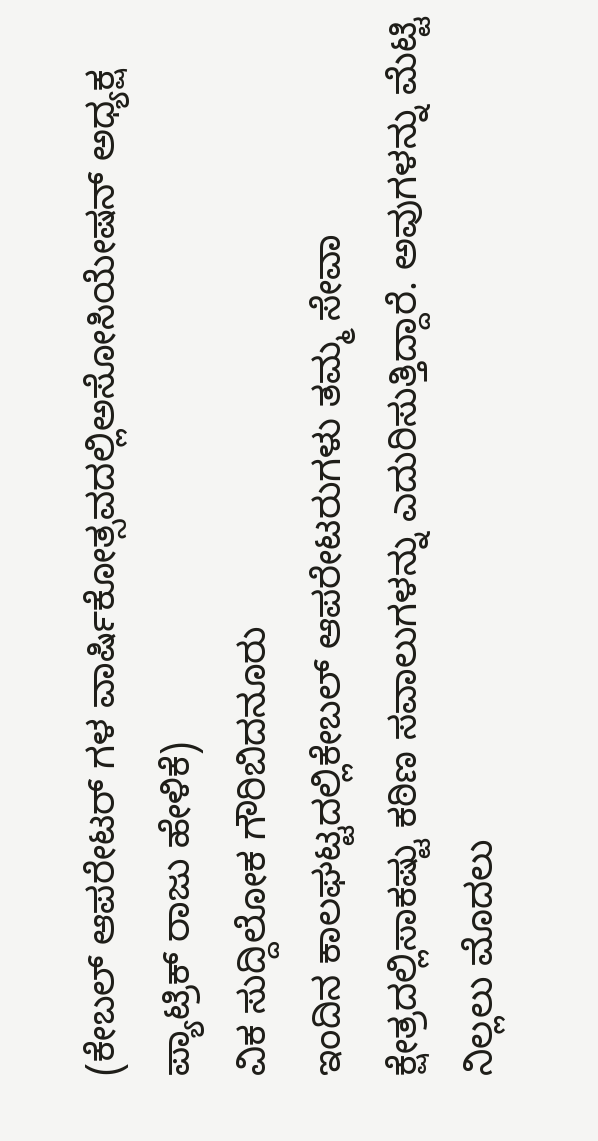(ಕೇಬಲ್ ಆಪರೇಟರ್ ಗಳ ವಾರ್ಷಿಕೋತ್ಸವದಲ್ಲಿಅಸೋಸಿಯೇಷನ್ ಅಧ್ಯಕ್ಷ ಪ್ಯಾಟ್ರಿಕ್ ರಾಜು ಹೇಳಿಕೆ)
ವಿಕ ಸುದ್ದಿಲೋಕ ಗೌರಿಬಿದನೂರು
ಇಂದಿನ ಕಾಲಘಟ್ಟದಲ್ಲಿಕೇಬಲ್ ಆಪರೇಟರುಗಳು ತಮ್ಮ ಸೇವಾ ಕ್ಷೇತ್ರದಲ್ಲಿಸಾಕಷ್ಟು ಕಠಿಣ ಸವಾಲುಗಳನ್ನು ಎದುರಿಸುತ್ತಿದ್ದಾರೆ. ಅವುಗಳನ್ನು ಮೆಟ್ಟಿ ನಿಲ್ಲಲು ಮೊದಲು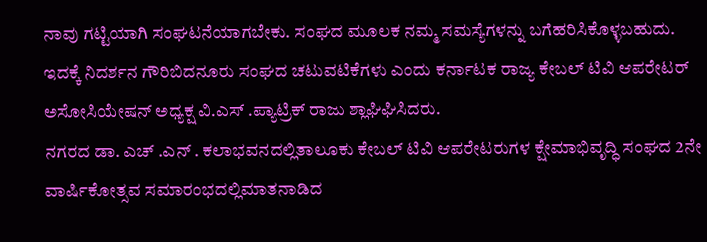ನಾವು ಗಟ್ಟಿಯಾಗಿ ಸಂಘಟನೆಯಾಗಬೇಕು. ಸಂಘದ ಮೂಲಕ ನಮ್ಮ ಸಮಸ್ಯೆಗಳನ್ನು ಬಗೆಹರಿಸಿಕೊಳ್ಳಬಹುದು. ಇದಕ್ಕೆ ನಿದರ್ಶನ ಗೌರಿಬಿದನೂರು ಸಂಘದ ಚಟುವಟಿಕೆಗಳು ಎಂದು ಕರ್ನಾಟಕ ರಾಜ್ಯ ಕೇಬಲ್ ಟಿವಿ ಆಪರೇಟರ್ ಅಸೋಸಿಯೇಷನ್ ಅಧ್ಯಕ್ಷ ವಿ.ಎಸ್ .ಪ್ಯಾಟ್ರಿಕ್ ರಾಜು ಶ್ಲಾಘಿಘಿಸಿದರು.
ನಗರದ ಡಾ. ಎಚ್ .ಎನ್ . ಕಲಾಭವನದಲ್ಲಿತಾಲೂಕು ಕೇಬಲ್ ಟಿವಿ ಆಪರೇಟರುಗಳ ಕ್ಷೇಮಾಭಿವೃದ್ಧಿ ಸಂಘದ 2ನೇ ವಾರ್ಷಿಕೋತ್ಸವ ಸಮಾರಂಭದಲ್ಲಿಮಾತನಾಡಿದ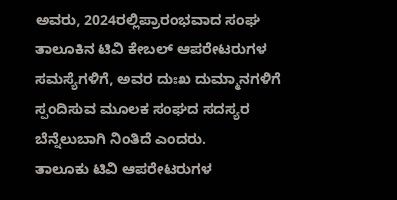ಅವರು, 2024ರಲ್ಲಿಪ್ರಾರಂಭವಾದ ಸಂಘ ತಾಲೂಕಿನ ಟಿವಿ ಕೇಬಲ್ ಆಪರೇಟರುಗಳ ಸಮಸ್ಯೆಗಳಿಗೆ, ಅವರ ದುಃಖ ದುಮ್ಮಾನಗಳಿಗೆ ಸ್ಪಂದಿಸುವ ಮೂಲಕ ಸಂಘದ ಸದಸ್ಯರ ಬೆನ್ನೆಲುಬಾಗಿ ನಿಂತಿದೆ ಎಂದರು.
ತಾಲೂಕು ಟಿವಿ ಆಪರೇಟರುಗಳ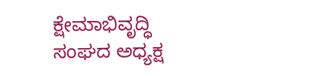ಕ್ಷೇಮಾಭಿವೃದ್ಧಿ ಸಂಘದ ಅಧ್ಯಕ್ಷ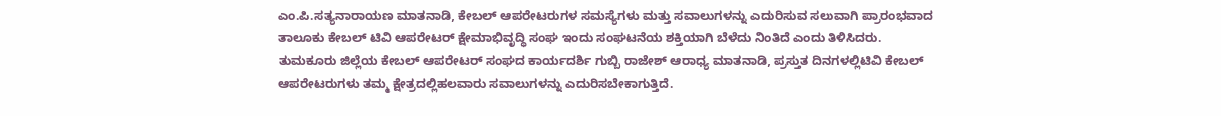ಎಂ.ಪಿ.ಸತ್ಯನಾರಾಯಣ ಮಾತನಾಡಿ, ಕೇಬಲ್ ಆಪರೇಟರುಗಳ ಸಮಸ್ಯೆಗಳು ಮತ್ತು ಸವಾಲುಗಳನ್ನು ಎದುರಿಸುವ ಸಲುವಾಗಿ ಪ್ರಾರಂಭವಾದ ತಾಲೂಕು ಕೇಬಲ್ ಟಿವಿ ಆಪರೇಟರ್ ಕ್ಷೇಮಾಭಿವೃದ್ಧಿ ಸಂಘ ಇಂದು ಸಂಘಟನೆಯ ಶಕ್ತಿಯಾಗಿ ಬೆಳೆದು ನಿಂತಿದೆ ಎಂದು ತಿಳಿಸಿದರು.
ತುಮಕೂರು ಜಿಲ್ಲೆಯ ಕೇಬಲ್ ಆಪರೇಟರ್ ಸಂಘದ ಕಾರ್ಯದರ್ಶಿ ಗುಬ್ಬಿ ರಾಜೇಶ್ ಆರಾಧ್ಯ ಮಾತನಾಡಿ, ಪ್ರಸ್ತುತ ದಿನಗಳಲ್ಲಿಟಿವಿ ಕೇಬಲ್ ಆಪರೇಟರುಗಳು ತಮ್ಮ ಕ್ಷೇತ್ರದಲ್ಲಿಹಲವಾರು ಸವಾಲುಗಳನ್ನು ಎದುರಿಸಬೇಕಾಗುತ್ತಿದೆ.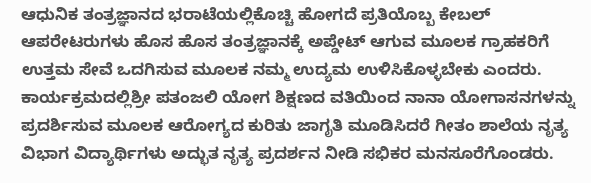ಆಧುನಿಕ ತಂತ್ರಜ್ಞಾನದ ಭರಾಟೆಯಲ್ಲಿಕೊಚ್ಚಿ ಹೋಗದೆ ಪ್ರತಿಯೊಬ್ಬ ಕೇಬಲ್ ಆಪರೇಟರುಗಳು ಹೊಸ ಹೊಸ ತಂತ್ರಜ್ಞಾನಕ್ಕೆ ಅಪ್ಡೇಟ್ ಆಗುವ ಮೂಲಕ ಗ್ರಾಹಕರಿಗೆ ಉತ್ತಮ ಸೇವೆ ಒದಗಿಸುವ ಮೂಲಕ ನಮ್ಮ ಉದ್ಯಮ ಉಳಿಸಿಕೊಳ್ಳಬೇಕು ಎಂದರು.
ಕಾರ್ಯಕ್ರಮದಲ್ಲಿಶ್ರೀ ಪತಂಜಲಿ ಯೋಗ ಶಿಕ್ಷಣದ ವತಿಯಿಂದ ನಾನಾ ಯೋಗಾಸನಗಳನ್ನು ಪ್ರದರ್ಶಿಸುವ ಮೂಲಕ ಆರೋಗ್ಯದ ಕುರಿತು ಜಾಗೃತಿ ಮೂಡಿಸಿದರೆ ಗೀತಂ ಶಾಲೆಯ ನೃತ್ಯ ವಿಭಾಗ ವಿದ್ಯಾರ್ಥಿಗಳು ಅದ್ಭುತ ನೃತ್ಯ ಪ್ರದರ್ಶನ ನೀಡಿ ಸಭಿಕರ ಮನಸೂರೆಗೊಂಡರು.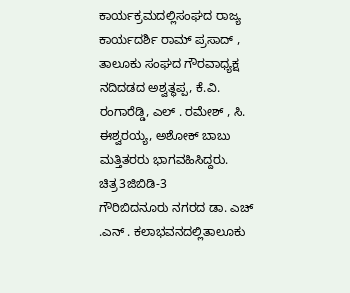ಕಾರ್ಯಕ್ರಮದಲ್ಲಿಸಂಘದ ರಾಜ್ಯ ಕಾರ್ಯದರ್ಶಿ ರಾಮ್ ಪ್ರಸಾದ್ , ತಾಲೂಕು ಸಂಘದ ಗೌರವಾಧ್ಯಕ್ಷ ನದಿದಡದ ಅಶ್ವತ್ಥಪ್ಪ, ಕೆ.ವಿ. ರಂಗಾರೆಡ್ಡಿ, ಎಲ್ . ರಮೇಶ್ , ಸಿ. ಈಶ್ವರಯ್ಯ, ಅಶೋಕ್ ಬಾಬು ಮತ್ತಿತರರು ಭಾಗವಹಿಸಿದ್ದರು.
ಚಿತ್ರ3ಜಿಬಿಡಿ-3
ಗೌರಿಬಿದನೂರು ನಗರದ ಡಾ. ಎಚ್ .ಎನ್ . ಕಲಾಭವನದಲ್ಲಿತಾಲೂಕು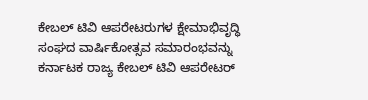ಕೇಬಲ್ ಟಿವಿ ಆಪರೇಟರುಗಳ ಕ್ಷೇಮಾಭಿವೃದ್ಧಿ ಸಂಘದ ವಾರ್ಷಿಕೋತ್ಸವ ಸಮಾರಂಭವನ್ನು ಕರ್ನಾಟಕ ರಾಜ್ಯ ಕೇಬಲ್ ಟಿವಿ ಆಪರೇಟರ್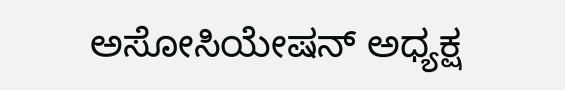ಅಸೋಸಿಯೇಷನ್ ಅಧ್ಯಕ್ಷ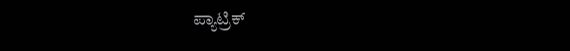ಪ್ಯಾಟ್ರಿಕ್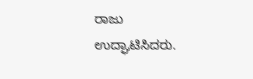ರಾಜು ಉದ್ಘಾಟಿಸಿದರು.